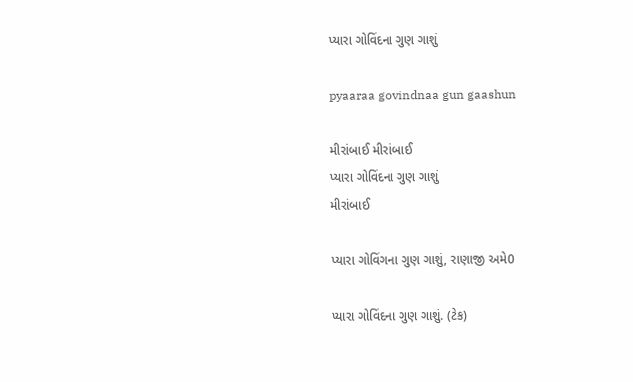પ્યારા ગોવિંદના ગુણ ગાશું

pyaaraa govindnaa gun gaashun

મીરાંબાઈ મીરાંબાઈ
પ્યારા ગોવિંદના ગુણ ગાશું
મીરાંબાઈ

પ્યારા ગોવિંગના ગુણ ગાશું, રાણાજી અમે0

પ્યારા ગોવિંદના ગુણ ગાશું. (ટેક)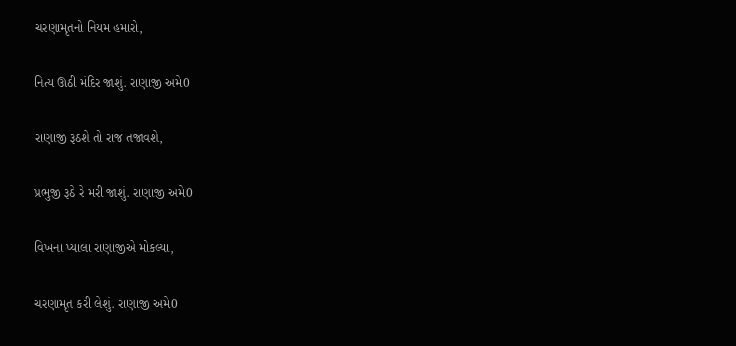ચરણામૃતનો નિયમ હમારો,

નિત્ય ઊઠી મંદિર જાશું. રાણાજી અમે0

રાણાજી રૂઠશે તો રાજ તજાવશે,

પ્રભુજી રૂઠે રે મરી જાશું. રાણાજી અમે0

વિખના પ્યાલા રાણાજીએ મોકલ્યા,

ચરણામૃત કરી લેશું. રાણાજી અમે0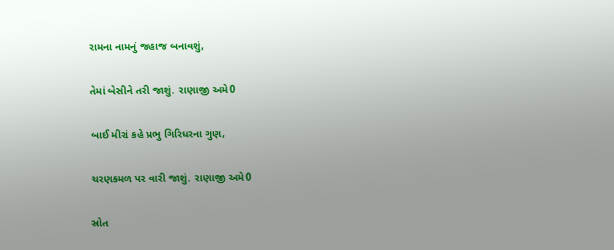રામના નામનું જહાજ બનાવશું,

તેમાં બેસીને તરી જાશું. રાણાજી અમે0

બાઈ મીરાં કહે પ્રભુ ગિરિધરના ગુણ,

ચરણકમળ પર વારી જાશું. રાણાજી અમે0

સ્રોત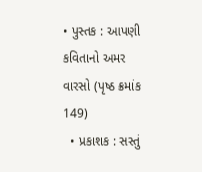• પુસ્તક : આપણી કવિતાનો અમર વારસો (પૃષ્ઠ ક્રમાંક 149)
  • પ્રકાશક : સસ્તું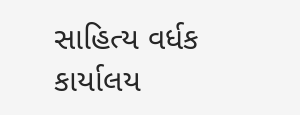સાહિત્ય વર્ધક કાર્યાલય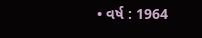• વર્ષ : 1964